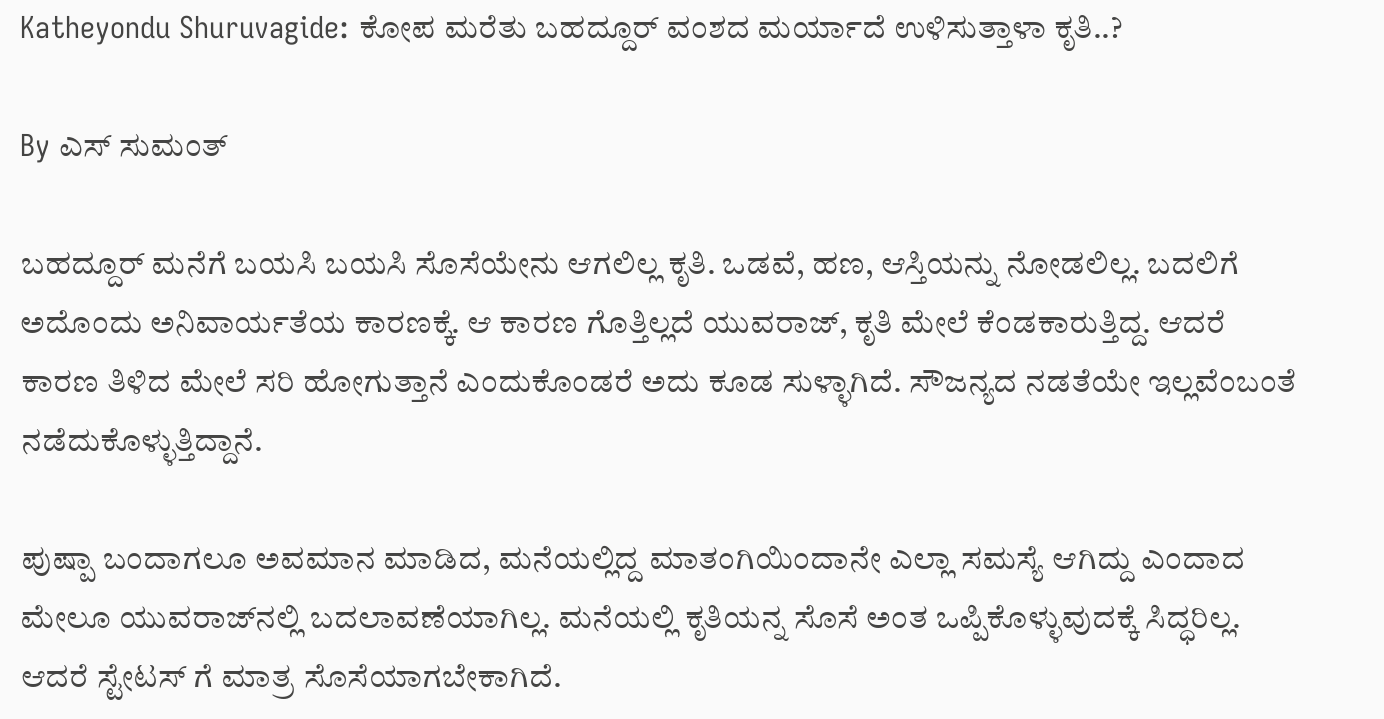Katheyondu Shuruvagide: ಕೋಪ ಮರೆತು ಬಹದ್ದೂರ್ ವಂಶದ ಮರ್ಯಾದೆ ಉಳಿಸುತ್ತಾಳಾ ಕೃತಿ..?

By ಎಸ್ ಸುಮಂತ್

ಬಹದ್ದೂರ್ ಮನೆಗೆ ಬಯಸಿ ಬಯಸಿ ಸೊಸೆಯೇನು ಆಗಲಿಲ್ಲ ಕೃತಿ. ಒಡವೆ, ಹಣ, ಆಸ್ತಿಯನ್ನು ನೋಡಲಿಲ್ಲ. ಬದಲಿಗೆ ಅದೊಂದು ಅನಿವಾರ್ಯತೆಯ ಕಾರಣಕ್ಕೆ. ಆ ಕಾರಣ ಗೊತ್ತಿಲ್ಲದೆ ಯುವರಾಜ್, ಕೃತಿ ಮೇಲೆ ಕೆಂಡಕಾರುತ್ತಿದ್ದ. ಆದರೆ ಕಾರಣ ತಿಳಿದ ಮೇಲೆ ಸರಿ ಹೋಗುತ್ತಾನೆ ಎಂದುಕೊಂಡರೆ ಅದು ಕೂಡ ಸುಳ್ಳಾಗಿದೆ. ಸೌಜನ್ಯದ ನಡತೆಯೇ ಇಲ್ಲವೆಂಬಂತೆ ನಡೆದುಕೊಳ್ಳುತ್ತಿದ್ದಾನೆ.

ಪುಷ್ಪಾ ಬಂದಾಗಲೂ ಅವಮಾನ ಮಾಡಿದ, ಮನೆಯಲ್ಲಿದ್ದ ಮಾತಂಗಿಯಿಂದಾನೇ ಎಲ್ಲಾ ಸಮಸ್ಯೆ ಆಗಿದ್ದು ಎಂದಾದ ಮೇಲೂ ಯುವರಾಜ್‌ನಲ್ಲಿ ಬದಲಾವಣೆಯಾಗಿಲ್ಲ. ಮನೆಯಲ್ಲಿ ಕೃತಿಯನ್ನ ಸೊಸೆ ಅಂತ ಒಪ್ಪಿಕೊಳ್ಳುವುದಕ್ಕೆ ಸಿದ್ಧರಿಲ್ಲ. ಆದರೆ ಸ್ಟೇಟಸ್ ಗೆ ಮಾತ್ರ ಸೊಸೆಯಾಗಬೇಕಾಗಿದೆ.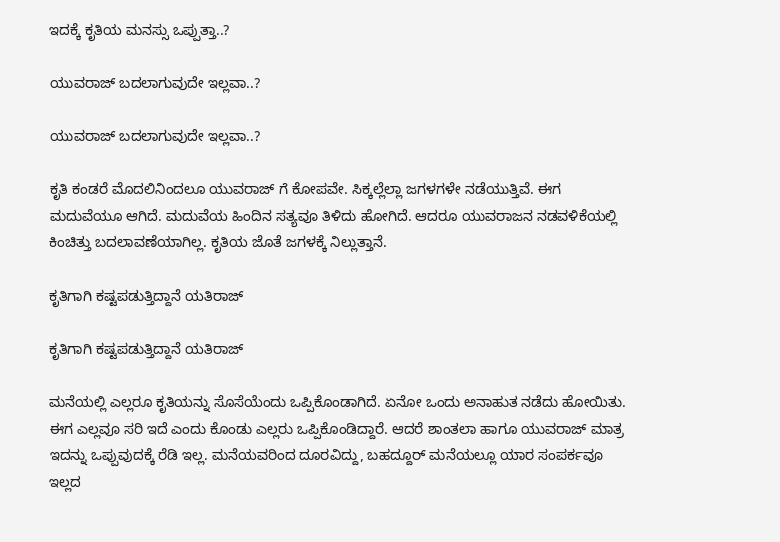ಇದಕ್ಕೆ ಕೃತಿಯ ಮನಸ್ಸು ಒಪ್ಪುತ್ತಾ..?

ಯುವರಾಜ್ ಬದಲಾಗುವುದೇ ಇಲ್ಲವಾ..?

ಯುವರಾಜ್ ಬದಲಾಗುವುದೇ ಇಲ್ಲವಾ..?

ಕೃತಿ ಕಂಡರೆ ಮೊದಲಿನಿಂದಲೂ ಯುವರಾಜ್ ಗೆ ಕೋಪವೇ. ಸಿಕ್ಕಲ್ಲೆಲ್ಲಾ ಜಗಳಗಳೇ ನಡೆಯುತ್ತಿವೆ. ಈಗ ಮದುವೆಯೂ ಆಗಿದೆ. ಮದುವೆಯ ಹಿಂದಿನ ಸತ್ಯವೂ ತಿಳಿದು ಹೋಗಿದೆ. ಆದರೂ ಯುವರಾಜನ ನಡವಳಿಕೆಯಲ್ಲಿ ಕಿಂಚಿತ್ತು ಬದಲಾವಣೆಯಾಗಿಲ್ಲ. ಕೃತಿಯ ಜೊತೆ ಜಗಳಕ್ಕೆ ನಿಲ್ಲುತ್ತಾನೆ.

ಕೃತಿಗಾಗಿ ಕಷ್ಟಪಡುತ್ತಿದ್ದಾನೆ ಯತಿರಾಜ್

ಕೃತಿಗಾಗಿ ಕಷ್ಟಪಡುತ್ತಿದ್ದಾನೆ ಯತಿರಾಜ್

ಮನೆಯಲ್ಲಿ ಎಲ್ಲರೂ ಕೃತಿಯನ್ನು ಸೊಸೆಯೆಂದು ಒಪ್ಪಿಕೊಂಡಾಗಿದೆ. ಏನೋ ಒಂದು ಅನಾಹುತ ನಡೆದು ಹೋಯಿತು. ಈಗ ಎಲ್ಲವೂ ಸರಿ ಇದೆ ಎಂದು ಕೊಂಡು ಎಲ್ಲರು ಒಪ್ಪಿಕೊಂಡಿದ್ದಾರೆ. ಆದರೆ ಶಾಂತಲಾ ಹಾಗೂ ಯುವರಾಜ್ ಮಾತ್ರ ಇದನ್ನು ಒಪ್ಪುವುದಕ್ಕೆ ರೆಡಿ ಇಲ್ಲ. ಮನೆಯವರಿಂದ ದೂರವಿದ್ದು, ಬಹದ್ದೂರ್ ಮನೆಯಲ್ಲೂ ಯಾರ ಸಂಪರ್ಕವೂ ಇಲ್ಲದ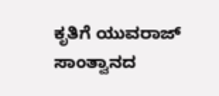ಕೃತಿಗೆ ಯುವರಾಜ್ ಸಾಂತ್ವಾನದ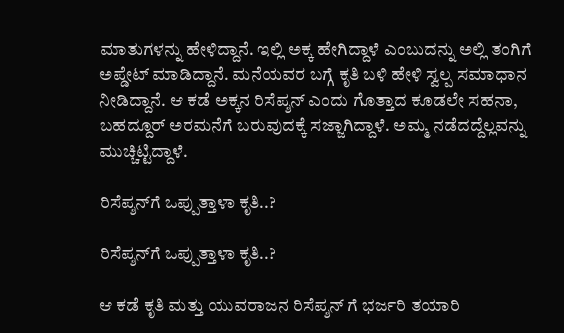ಮಾತುಗಳನ್ನು ಹೇಳಿದ್ದಾನೆ. ಇಲ್ಲಿ ಅಕ್ಕ ಹೇಗಿದ್ದಾಳೆ ಎಂಬುದನ್ನು ಅಲ್ಲಿ ತಂಗಿಗೆ ಅಪ್ಡೇಟ್ ಮಾಡಿದ್ದಾನೆ. ಮನೆಯವರ ಬಗ್ಗೆ ಕೃತಿ ಬಳಿ ಹೇಳಿ ಸ್ವಲ್ಪ ಸಮಾಧಾನ ನೀಡಿದ್ದಾನೆ. ಆ ಕಡೆ ಅಕ್ಕನ ರಿಸೆಪ್ಶನ್ ಎಂದು ಗೊತ್ತಾದ ಕೂಡಲೇ ಸಹನಾ, ಬಹದ್ದೂರ್ ಅರಮನೆಗೆ ಬರುವುದಕ್ಕೆ ಸಜ್ಜಾಗಿದ್ದಾಳೆ. ಅಮ್ಮ ನಡೆದದ್ದೆಲ್ಲವನ್ನು ಮುಚ್ಚಿಟ್ಟಿದ್ದಾಳೆ.

ರಿಸೆಪ್ಶನ್‌ಗೆ ಒಪ್ಪುತ್ತಾಳಾ ಕೃತಿ..?

ರಿಸೆಪ್ಶನ್‌ಗೆ ಒಪ್ಪುತ್ತಾಳಾ ಕೃತಿ..?

ಆ ಕಡೆ ಕೃತಿ ಮತ್ತು ಯುವರಾಜನ ರಿಸೆಪ್ಶನ್ ಗೆ ಭರ್ಜರಿ ತಯಾರಿ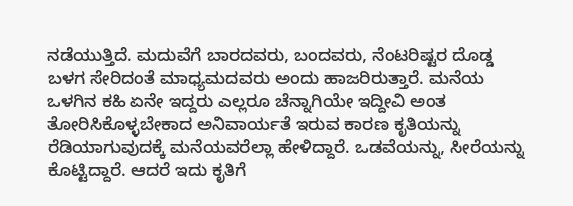ನಡೆಯುತ್ತಿದೆ. ಮದುವೆಗೆ ಬಾರದವರು, ಬಂದವರು, ನೆಂಟರಿಷ್ಟರ ದೊಡ್ಡ ಬಳಗ ಸೇರಿದಂತೆ ಮಾಧ್ಯಮದವರು ಅಂದು ಹಾಜರಿರುತ್ತಾರೆ. ಮನೆಯ ಒಳಗಿನ ಕಹಿ ಏನೇ ಇದ್ದರು ಎಲ್ಲರೂ ಚೆನ್ನಾಗಿಯೇ ಇದ್ದೀವಿ ಅಂತ ತೋರಿಸಿಕೊಳ್ಳಬೇಕಾದ ಅನಿವಾರ್ಯತೆ ಇರುವ ಕಾರಣ ಕೃತಿಯನ್ನು ರೆಡಿಯಾಗುವುದಕ್ಕೆ ಮನೆಯವರೆಲ್ಲಾ ಹೇಳಿದ್ದಾರೆ. ಒಡವೆಯನ್ನು, ಸೀರೆಯನ್ನು ಕೊಟ್ಟಿದ್ದಾರೆ. ಆದರೆ ಇದು ಕೃತಿಗೆ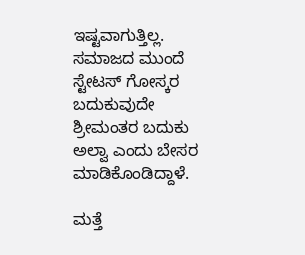ಇಷ್ಟವಾಗುತ್ತಿಲ್ಲ. ಸಮಾಜದ ಮುಂದೆ ಸ್ಟೇಟಸ್ ಗೋಸ್ಕರ ಬದುಕುವುದೇ ಶ್ರೀಮಂತರ ಬದುಕು ಅಲ್ವಾ ಎಂದು ಬೇಸರ ಮಾಡಿಕೊಂಡಿದ್ದಾಳೆ.

ಮತ್ತೆ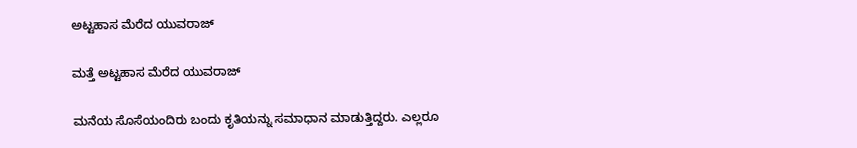ಅಟ್ಟಹಾಸ ಮೆರೆದ ಯುವರಾಜ್

ಮತ್ತೆ ಅಟ್ಟಹಾಸ ಮೆರೆದ ಯುವರಾಜ್

ಮನೆಯ ಸೊಸೆಯಂದಿರು ಬಂದು ಕೃತಿಯನ್ನು ಸಮಾಧಾನ ಮಾಡುತ್ತಿದ್ದರು. ಎಲ್ಲರೂ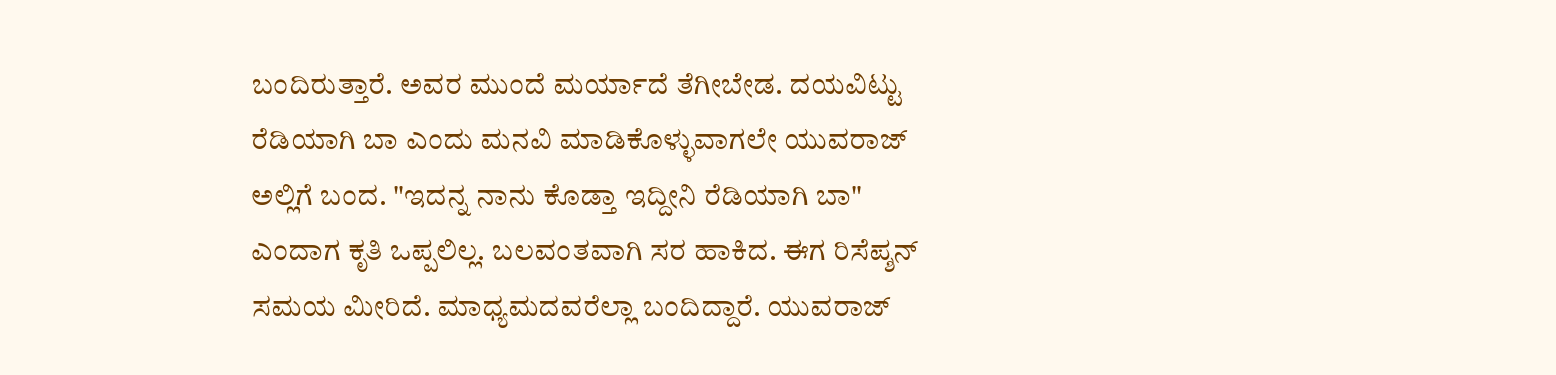ಬಂದಿರುತ್ತಾರೆ. ಅವರ ಮುಂದೆ ಮರ್ಯಾದೆ ತೆಗೀಬೇಡ. ದಯವಿಟ್ಟು ರೆಡಿಯಾಗಿ ಬಾ ಎಂದು ಮನವಿ ‌ಮಾಡಿಕೊಳ್ಳುವಾಗಲೇ ಯುವರಾಜ್ ಅಲ್ಲಿಗೆ ಬಂದ. "ಇದನ್ನ ನಾನು ಕೊಡ್ತಾ ಇದ್ದೀ‌ನಿ ರೆಡಿಯಾಗಿ ಬಾ" ಎಂದಾಗ ಕೃತಿ ಒಪ್ಪಲಿಲ್ಲ. ಬಲವಂತವಾಗಿ ಸರ ಹಾಕಿದ. ಈಗ ರಿಸೆಪ್ಶನ್ ಸಮಯ ಮೀರಿದೆ. ಮಾಧ್ಯಮದವರೆಲ್ಲಾ ಬಂದಿದ್ದಾರೆ. ಯುವರಾಜ್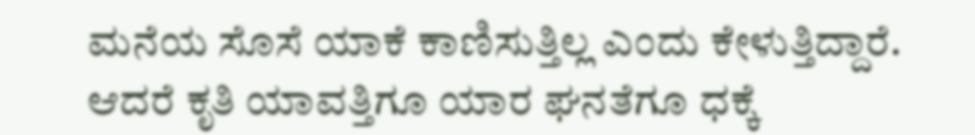ಮನೆಯ ಸೊಸೆ ಯಾಕೆ ಕಾಣಿಸುತ್ತಿಲ್ಲ ಎಂದು ಕೇಳುತ್ತಿದ್ದಾರೆ. ಆದರೆ ಕೃತಿ ಯಾವತ್ತಿಗೂ ಯಾರ ಘನತೆಗೂ ಧಕ್ಕೆ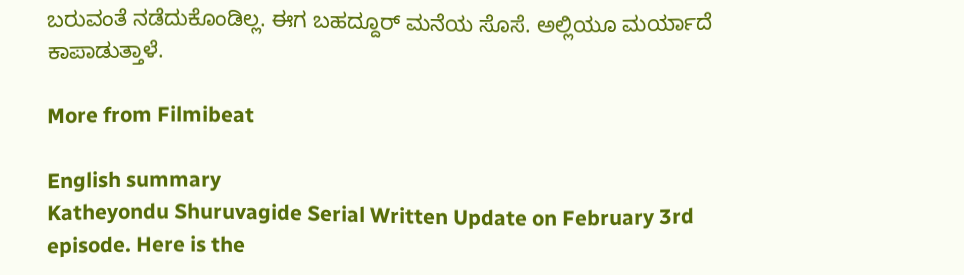ಬರುವಂತೆ‌ ನಡೆದುಕೊಂಡಿಲ್ಲ. ಈಗ ಬಹದ್ದೂರ್ ಮನೆಯ ಸೊಸೆ. ಅಲ್ಲಿಯೂ ಮರ್ಯಾದೆ ಕಾಪಾಡುತ್ತಾಳೆ.

More from Filmibeat

English summary
Katheyondu Shuruvagide Serial Written Update on February 3rd episode. Here is the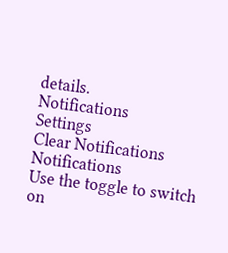details.
Notifications
Settings
Clear Notifications
Notifications
Use the toggle to switch on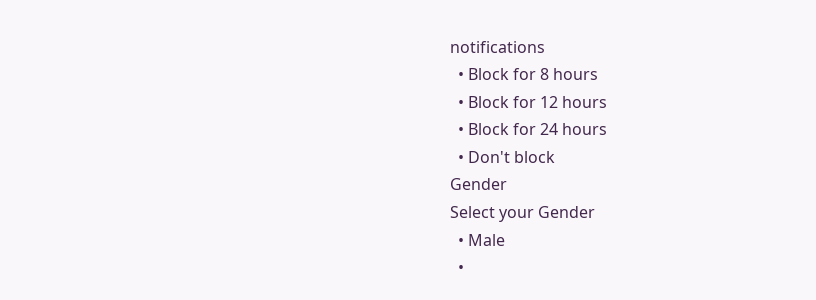notifications
  • Block for 8 hours
  • Block for 12 hours
  • Block for 24 hours
  • Don't block
Gender
Select your Gender
  • Male
  •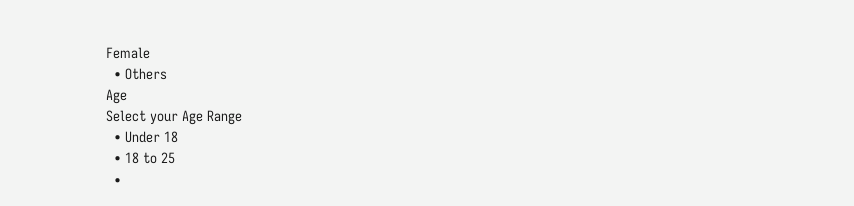Female
  • Others
Age
Select your Age Range
  • Under 18
  • 18 to 25
  •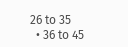26 to 35
  • 36 to 45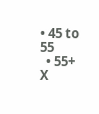• 45 to 55
  • 55+
X